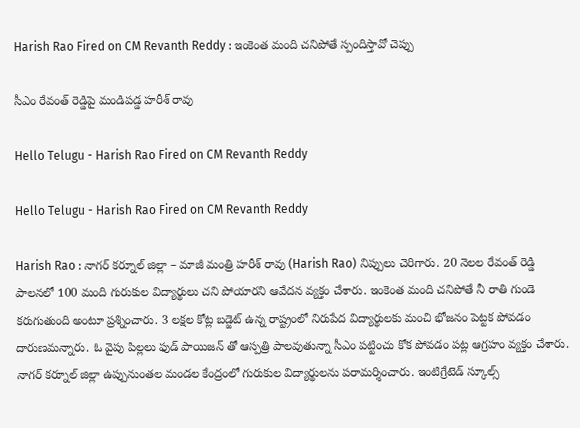Harish Rao Fired on CM Revanth Reddy : ఇంకెంత మంది చ‌నిపోతే స్పందిస్తావో చెప్పు

సీఎం రేవంత్ రెడ్డిపై మండిప‌డ్డ హ‌రీశ్ రావు

Hello Telugu - Harish Rao Fired on CM Revanth Reddy

Hello Telugu - Harish Rao Fired on CM Revanth Reddy

Harish Rao : నాగ‌ర్ క‌ర్నూల్ జిల్లా – మాజీ మంత్రి హ‌రీశ్ రావు (Harish Rao) నిప్పులు చెరిగారు. 20 నెలల రేవంత్ రెడ్డి పాలనలో 100 మంది గురుకుల విద్యార్థులు చని పోయారని ఆవేద‌న వ్య‌క్తం చేశారు. ఇంకెంత మంది చనిపోతే నీ రాతి గుండె కరుగుతుంది అంటూ ప్ర‌శ్నించారు. 3 లక్షల కోట్ల బడ్జెట్ ఉన్న రాష్ట్రంలో నిరుపేద విద్యార్థులకు మంచి భోజనం పెట్టక పోవ‌డం దారుణ‌మ‌న్నారు. ఓ వైపు పిల్ల‌లు ఫుడ్ పాయిజ‌న్ తో ఆస్ప‌త్రి పాల‌వుతున్నా సీఎం ప‌ట్టించు కోక పోవ‌డం ప‌ట్ల ఆగ్ర‌హం వ్య‌క్తం చేశారు. నాగ‌ర్ క‌ర్నూల్ జిల్లా ఉప్పునుంత‌ల మండ‌ల కేంద్రంలో గురుకుల విద్యార్థుల‌ను ప‌రామ‌ర్శించారు. ఇంటిగ్రేటెడ్ స్కూల్స్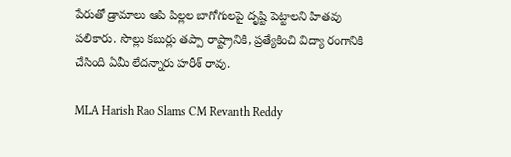పేరుతో డ్రామాలు ఆపి పిల్ల‌ల బాగోగుల‌పై దృష్టి పెట్టాల‌ని హిత‌వు ప‌లికారు. సొల్లు క‌బుర్లు త‌ప్పా రాష్ట్రానికి, ప్ర‌త్యేకించి విద్యా రంగానికి చేసింది ఏమీ లేద‌న్నారు హ‌రీశ్ రావు.

MLA Harish Rao Slams CM Revanth Reddy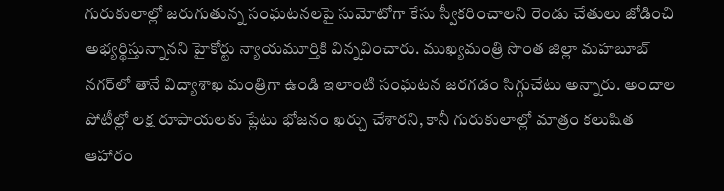గురుకులాల్లో జరుగుతున్న సంఘటనలపై సుమోటోగా కేసు స్వీకరించాలని రెండు చేతులు జోడించి అభ్యర్థిస్తున్నానని హైకోర్టు న్యాయ‌మూర్తికి విన్న‌వించారు. ముఖ్యమంత్రి సొంత జిల్లా మహబూబ్ నగర్‌లో తానే విద్యాశాఖ మంత్రిగా ఉండి ఇలాంటి సంఘటన జరగడం సిగ్గుచేటు అన్నారు. అందాల పోటీల్లో లక్ష రూపాయలకు ప్లేటు భోజనం ఖర్చు చేశార‌ని, కానీ గురుకులాల్లో మాత్రం కలుషిత ఆహారం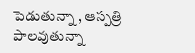పెడుతున్నా , ఆస్ప‌త్రి పాల‌వుతున్నా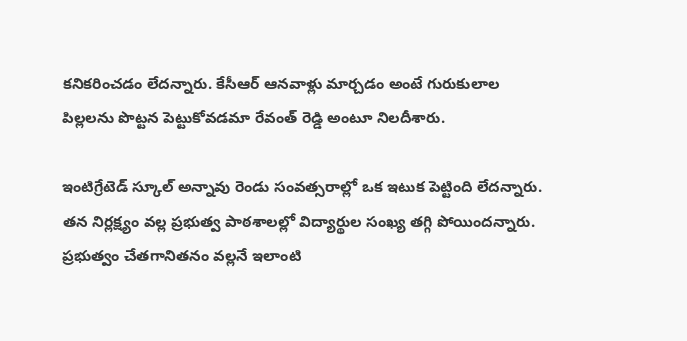క‌నిక‌రించ‌డం లేద‌న్నారు. కేసీఆర్ ఆనవాళ్లు మార్చడం అంటే గురుకులాల పిల్లలను పొట్టన పెట్టుకోవడమా రేవంత్ రెడ్డి అంటూ నిల‌దీశారు.

ఇంటిగ్రేటెడ్ స్కూల్ అన్నావు రెండు సంవత్సరాల్లో ఒక ఇటుక పెట్టింది లేద‌న్నారు. త‌న‌ నిర్లక్ష్యం వల్ల ప్రభుత్వ పాఠశాలల్లో విద్యార్థుల సంఖ్య తగ్గి పోయిందన్నారు. ప్రభుత్వం చేతగానితనం వల్లనే ఇలాంటి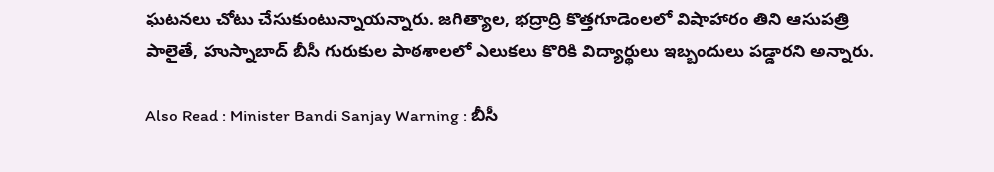ఘ‌ట‌న‌లు చోటు చేసుకుంటున్నాయ‌న్నారు. జగిత్యాల, భద్రాద్రి కొత్తగూడెంలలో విషాహారం తిని ఆసుపత్రి పాలైతే, హుస్నాబాద్ బీసీ గురుకుల పాఠశాలలో ఎలుకలు కొరికి విద్యార్థులు ఇబ్బందులు ప‌డ్డార‌ని అన్నారు.

Also Read : Minister Bandi Sanjay Warning : బీసీ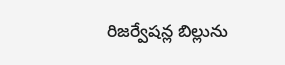రిజ‌ర్వేష‌న్ల బిల్లును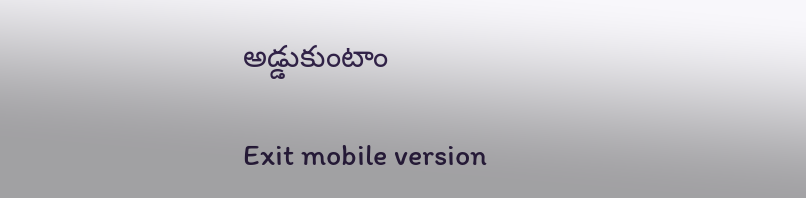అడ్డుకుంటాం

Exit mobile version